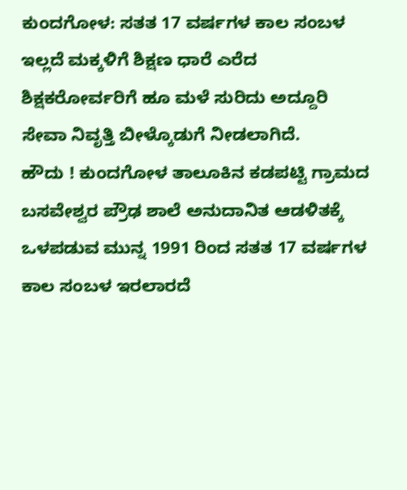ಕುಂದಗೋಳ: ಸತತ 17 ವರ್ಷಗಳ ಕಾಲ ಸಂಬಳ ಇಲ್ಲದೆ ಮಕ್ಕಳಿಗೆ ಶಿಕ್ಷಣ ಧಾರೆ ಎರೆದ ಶಿಕ್ಷಕರೋರ್ವರಿಗೆ ಹೂ ಮಳೆ ಸುರಿದು ಅದ್ದೂರಿ ಸೇವಾ ನಿವೃತ್ತಿ ಬೀಳ್ಕೊಡುಗೆ ನೀಡಲಾಗಿದೆ.
ಹೌದು ! ಕುಂದಗೋಳ ತಾಲೂಕಿನ ಕಡಪಟ್ಟಿ ಗ್ರಾಮದ ಬಸವೇಶ್ವರ ಪ್ರೌಢ ಶಾಲೆ ಅನುದಾನಿತ ಆಡಳಿತಕ್ಕೆ ಒಳಪಡುವ ಮುನ್ನ 1991 ರಿಂದ ಸತತ 17 ವರ್ಷಗಳ ಕಾಲ ಸಂಬಳ ಇರಲಾರದೆ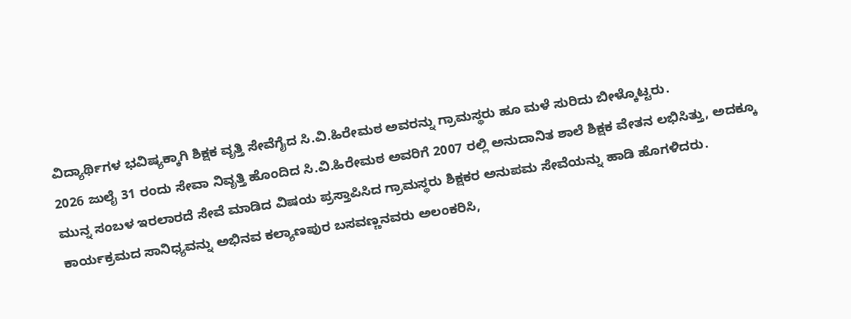ವಿದ್ಯಾರ್ಥಿಗಳ ಭವಿಷ್ಯಕ್ಕಾಗಿ ಶಿಕ್ಷಕ ವೃತ್ತಿ ಸೇವೆಗೈದ ಸಿ.ವಿ.ಹಿರೇಮಠ ಅವರನ್ನು ಗ್ರಾಮಸ್ಥರು ಹೂ ಮಳೆ ಸುರಿದು ಬೀಳ್ಕೊಟ್ಟರು.
2026 ಜುಲೈ 31 ರಂದು ಸೇವಾ ನಿವೃತ್ತಿ ಹೊಂದಿದ ಸಿ.ವಿ.ಹಿರೇಮಠ ಅವರಿಗೆ 2007 ರಲ್ಲಿ ಅನುದಾನಿತ ಶಾಲೆ ಶಿಕ್ಷಕ ವೇತನ ಲಭಿಸಿತ್ತು, ಅದಕ್ಕೂ ಮುನ್ನ ಸಂಬಳ ಇರಲಾರದೆ ಸೇವೆ ಮಾಡಿದ ವಿಷಯ ಪ್ರಸ್ತಾಪಿಸಿದ ಗ್ರಾಮಸ್ಥರು ಶಿಕ್ಷಕರ ಅನುಪಮ ಸೇವೆಯನ್ನು ಹಾಡಿ ಹೊಗಳಿದರು.
ಕಾರ್ಯಕ್ರಮದ ಸಾನಿಧ್ಯವನ್ನು ಅಭಿನವ ಕಲ್ಯಾಣಪುರ ಬಸವಣ್ಣನವರು ಅಲಂಕರಿಸಿ,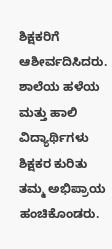ಶಿಕ್ಷಕರಿಗೆ ಆಶೀರ್ವದಿಸಿದರು. ಶಾಲೆಯ ಹಳೆಯ ಮತ್ತು ಹಾಲಿ ವಿದ್ಯಾರ್ಥಿಗಳು ಶಿಕ್ಷಕರ ಕುರಿತು ತಮ್ಮ ಅಭಿಪ್ರಾಯ ಹಂಚಿಕೊಂಡರು.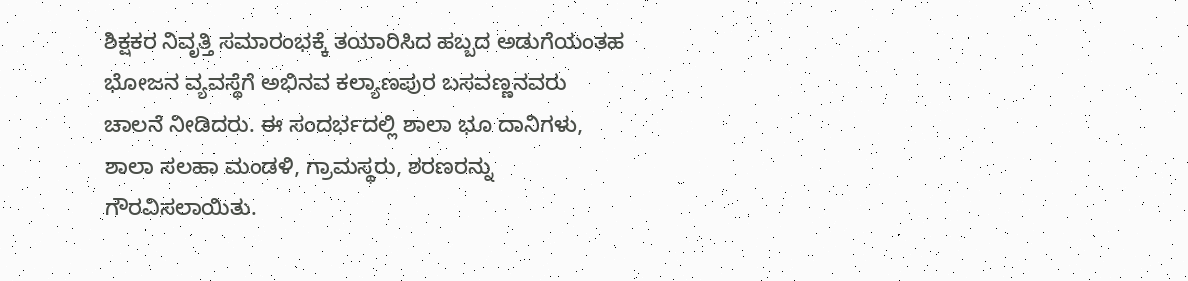ಶಿಕ್ಷಕರ ನಿವೃತ್ತಿ ಸಮಾರಂಭಕ್ಕೆ ತಯಾರಿಸಿದ ಹಬ್ಬದ ಅಡುಗೆಯಂತಹ ಭೋಜನ ವ್ಯವಸ್ಥೆಗೆ ಅಭಿನವ ಕಲ್ಯಾಣಪುರ ಬಸವಣ್ಣನವರು ಚಾಲನೆ ನೀಡಿದರು. ಈ ಸಂದರ್ಭದಲ್ಲಿ ಶಾಲಾ ಭೂ ದಾನಿಗಳು, ಶಾಲಾ ಸಲಹಾ ಮಂಡಳಿ, ಗ್ರಾಮಸ್ಥರು, ಶರಣರನ್ನು ಗೌರವಿಸಲಾಯಿತು.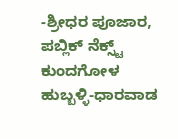-ಶ್ರೀಧರ ಪೂಜಾರ, ಪಬ್ಲಿಕ್ ನೆಕ್ಸ್ಟ್ ಕುಂದಗೋಳ
ಹುಬ್ಬಳ್ಳಿ-ಧಾರವಾಡ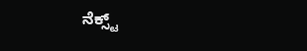ನೆಕ್ಸ್ಟ್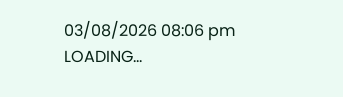03/08/2026 08:06 pm
LOADING...